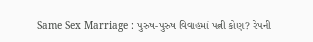Same Sex Marriage : પુરુષ-પુરુષ વિવાહમાં પત્ની કોણ? રેપની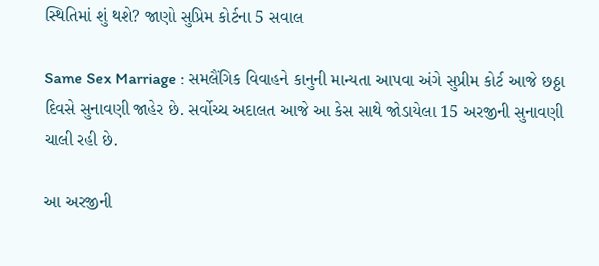સ્થિતિમાં શું થશે? જાણો સુપ્રિમ કોર્ટના 5 સવાલ

Same Sex Marriage : સમલૈંગિક વિવાહને કાનુની માન્યતા આપવા અંગે સુપ્રીમ કોર્ટ આજે છઠ્ઠા દિવસે સુનાવણી જાહેર છે. સર્વોચ્ચ અદાલત આજે આ કેસ સાથે જોડાયેલા 15 અરજીની સુનાવણી ચાલી રહી છે.

આ અરજીની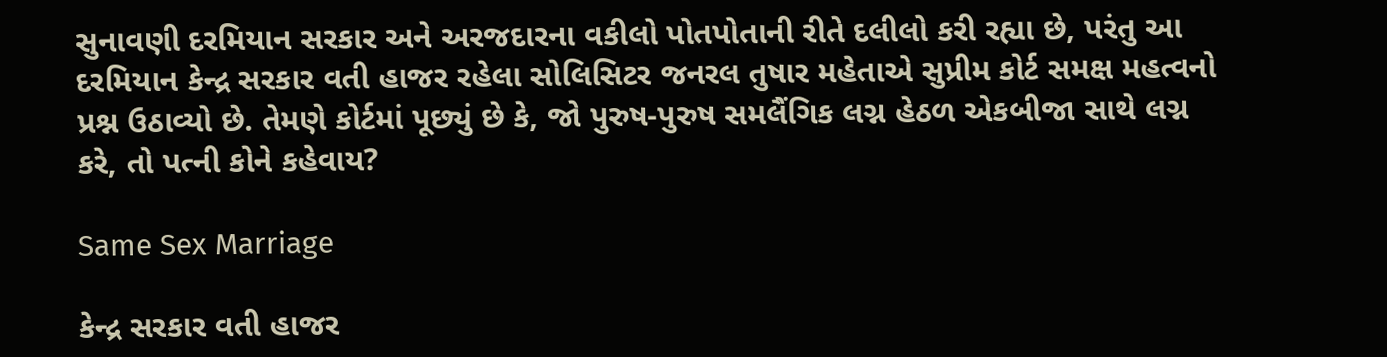સુનાવણી દરમિયાન સરકાર અને અરજદારના વકીલો પોતપોતાની રીતે દલીલો કરી રહ્યા છે, પરંતુ આ દરમિયાન કેન્દ્ર સરકાર વતી હાજર રહેલા સોલિસિટર જનરલ તુષાર મહેતાએ સુપ્રીમ કોર્ટ સમક્ષ મહત્વનો પ્રશ્ન ઉઠાવ્યો છે. તેમણે કોર્ટમાં પૂછ્યું છે કે, જો પુરુષ-પુરુષ સમલૈંગિક લગ્ન હેઠળ એકબીજા સાથે લગ્ન કરે, તો પત્ની કોને કહેવાય?

Same Sex Marriage

કેન્દ્ર સરકાર વતી હાજર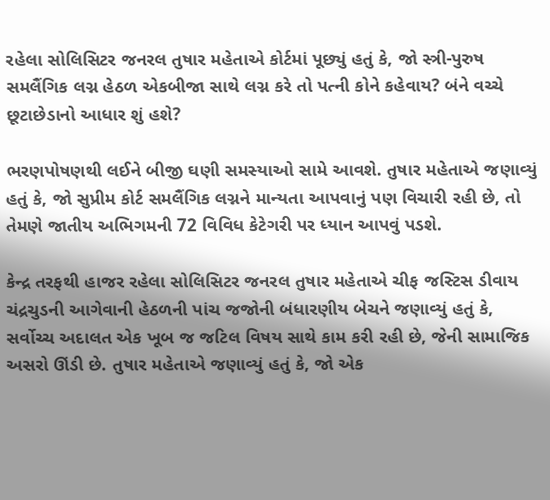રહેલા સોલિસિટર જનરલ તુષાર મહેતાએ કોર્ટમાં પૂછ્યું હતું કે, જો સ્ત્રી-પુરુષ સમલૈંગિક લગ્ન હેઠળ એકબીજા સાથે લગ્ન કરે તો પત્ની કોને કહેવાય? બંને વચ્ચે છૂટાછેડાનો આધાર શું હશે?

ભરણપોષણથી લઈને બીજી ઘણી સમસ્યાઓ સામે આવશે. તુષાર મહેતાએ જણાવ્યું હતું કે, જો સુપ્રીમ કોર્ટ સમલૈંગિક લગ્નને માન્યતા આપવાનું પણ વિચારી રહી છે, તો તેમણે જાતીય અભિગમની 72 વિવિધ કેટેગરી પર ધ્યાન આપવું પડશે.

કેન્દ્ર તરફથી હાજર રહેલા સોલિસિટર જનરલ તુષાર મહેતાએ ચીફ જસ્ટિસ ડીવાય ચંદ્રચુડની આગેવાની હેઠળની પાંચ જજોની બંધારણીય બેચને જણાવ્યું હતું કે, સર્વોચ્ચ અદાલત એક ખૂબ જ જટિલ વિષય સાથે કામ કરી રહી છે, જેની સામાજિક અસરો ઊંડી છે. તુષાર મહેતાએ જણાવ્યું હતું કે, જો એક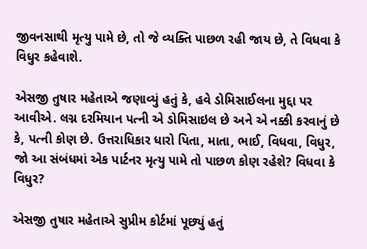જીવનસાથી મૃત્યુ પામે છે, તો જે વ્યક્તિ પાછળ રહી જાય છે, તે વિધવા કે વિધુર કહેવાશે.

એસજી તુષાર મહેતાએ જણાવ્યું હતું કે, હવે ડોમિસાઈલના મુદ્દા પર આવીએ. લગ્ન દરમિયાન પત્ની એ ડોમિસાઇલ છે અને એ નક્કી કરવાનું છે કે, પત્ની કોણ છે. ઉત્તરાધિકાર ધારો પિતા, માતા, ભાઈ, વિધવા, વિધુર, જો આ સંબંધમાં એક પાર્ટનર મૃત્યુ પામે તો પાછળ કોણ રહેશે? વિધવા કે વિધુર?

એસજી તુષાર મહેતાએ સુપ્રીમ કોર્ટમાં પૂછ્યું હતું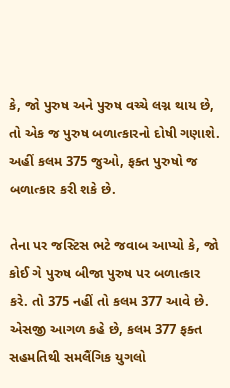કે, જો પુરુષ અને પુરુષ વચ્ચે લગ્ન થાય છે, તો એક જ પુરુષ બળાત્કારનો દોષી ગણાશે. અહીં કલમ 375 જુઓ, ફક્ત પુરુષો જ બળાત્કાર કરી શકે છે.

તેના પર જસ્ટિસ ભટે જવાબ આપ્યો કે, જો કોઈ ગે પુરુષ બીજા પુરુષ પર બળાત્કાર કરે. તો 375 નહીં તો કલમ 377 આવે છે. એસજી આગળ કહે છે, કલમ 377 ફક્ત સહમતિથી સમલૈંગિક યુગલો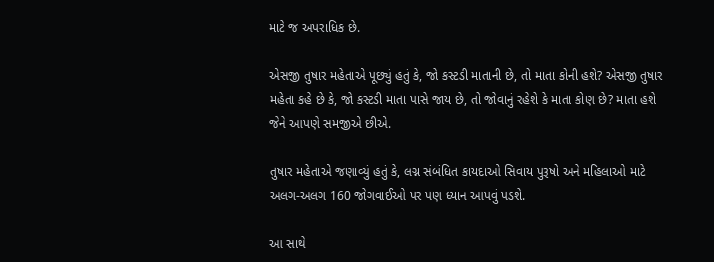માટે જ અપરાધિક છે.

એસજી તુષાર મહેતાએ પૂછ્યું હતું કે, જો કસ્ટડી માતાની છે, તો માતા કોની હશે? એસજી તુષાર મહેતા કહે છે કે, જો કસ્ટડી માતા પાસે જાય છે, તો જોવાનું રહેશે કે માતા કોણ છે? માતા હશે જેને આપણે સમજીએ છીએ.

તુષાર મહેતાએ જણાવ્યું હતું કે, લગ્ન સંબંધિત કાયદાઓ સિવાય પુરૂષો અને મહિલાઓ માટે અલગ-અલગ 160 જોગવાઈઓ પર પણ ધ્યાન આપવું પડશે.

આ સાથે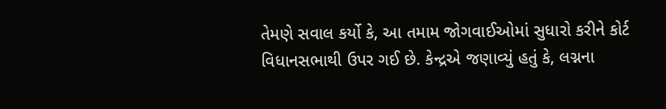તેમણે સવાલ કર્યો કે, આ તમામ જોગવાઈઓમાં સુધારો કરીને કોર્ટ વિધાનસભાથી ઉપર ગઈ છે. કેન્દ્રએ જણાવ્યું હતું કે, લગ્નના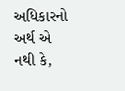અધિકારનો અર્થ એ નથી કે,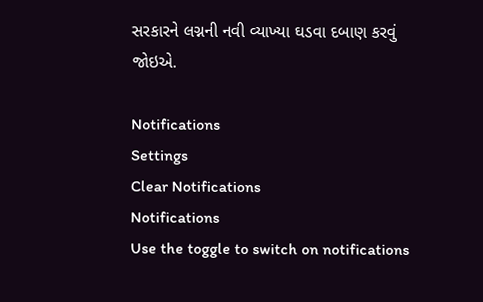સરકારને લગ્નની નવી વ્યાખ્યા ઘડવા દબાણ કરવું જોઇએ.

Notifications
Settings
Clear Notifications
Notifications
Use the toggle to switch on notifications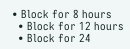• Block for 8 hours
  • Block for 12 hours
  • Block for 24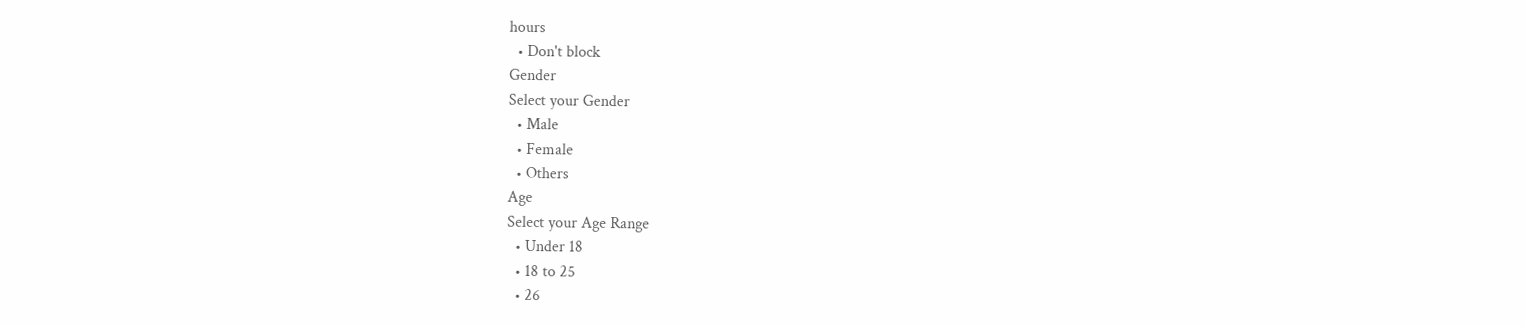hours
  • Don't block
Gender
Select your Gender
  • Male
  • Female
  • Others
Age
Select your Age Range
  • Under 18
  • 18 to 25
  • 26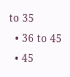to 35
  • 36 to 45
  • 45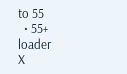to 55
  • 55+
loader
X